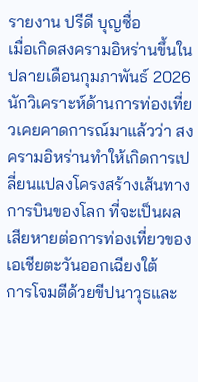รายงาน ปรีดี บุญซื่อ
เมื่อเกิดสงครามอิหร่านขึ้นในปลายเดือนกุมภาพันธ์ 2026 นักวิเคราะห์ด้านการท่องเที่ยวเคยคาดการณ์มาแล้วว่า สงครามอิหร่านทำให้เกิดการเปลี่ยนแปลงโครงสร้างเส้นทางการบินของโลก ที่จะเป็นผลเสียหายต่อการท่องเที่ยวของเอเชียตะวันออกเฉียงใต้
การโจมตีด้วยขีปนาวุธและ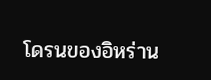โดรนของอิหร่าน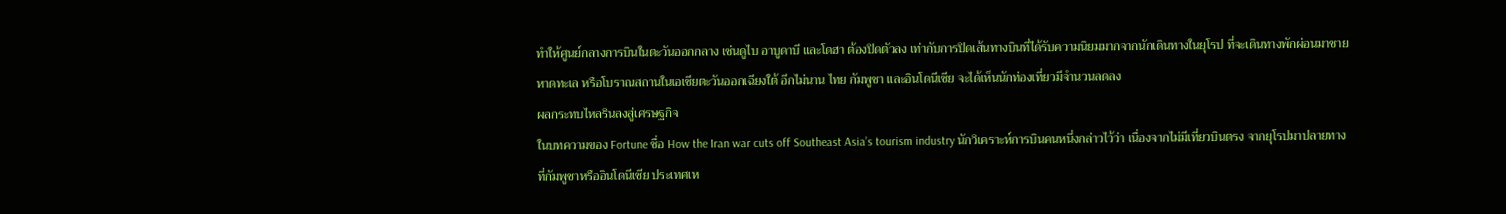ทำให้ศูนย์กลางการบินในตะวันออกกลาง เช่นดูไบ อาบูดาบี และโดฮา ต้องปิดตัวลง เท่ากับการปิดเส้นทางบินที่ได้รับความนิยมมากจากนักเดินทางในยุโรป ที่จะเดินทางพักผ่อนมาชายหาดทะเล หรือโบราณสถานในเอเชียตะวันออกเฉียงใต้ อีกไม่นาน ไทย กัมพูชา และอินโดนีเซีย จะได้เห็นนักท่องเที่ยวมีจำนวนลดลง
ผลกระทบไหลรินลงสู่เศรษฐกิจ
ในบทความของ Fortune ชื่อ How the Iran war cuts off Southeast Asia’s tourism industry นักวิเคราะห์การบินคนหนึ่งกล่าวไว้ว่า เนื่องจากไม่มีเที่ยวบินตรง จากยุโรปมาปลายทางที่กัมพูชาหรืออินโดนีเซีย ประเทศเห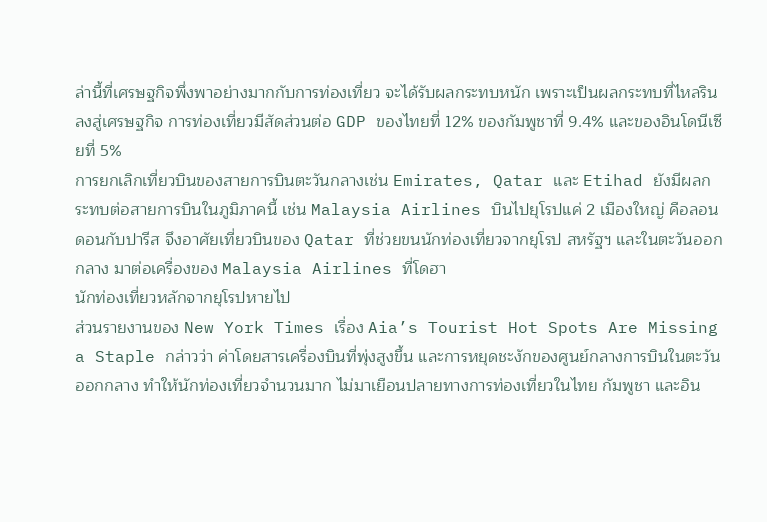ล่านี้ที่เศรษฐกิจพึ่งพาอย่างมากกับการท่องเที่ยว จะได้รับผลกระทบหนัก เพราะเป็นผลกระทบที่ไหลรินลงสู่เศรษฐกิจ การท่องเที่ยวมีสัดส่วนต่อ GDP ของไทยที่ 12% ของกัมพูชาที่ 9.4% และของอินโดนีเซียที่ 5%
การยกเลิกเที่ยวบินของสายการบินตะวันกลางเช่น Emirates, Qatar และ Etihad ยังมีผลกระทบต่อสายการบินในภูมิภาคนี้ เช่น Malaysia Airlines บินไปยุโรปแค่ 2 เมืองใหญ่ คือลอนดอนกับปารีส จึงอาศัยเที่ยวบินของ Qatar ที่ช่วยขนนักท่องเที่ยวจากยุโรป สหรัฐฯ และในตะวันออกกลาง มาต่อเครื่องของ Malaysia Airlines ที่โดฮา
นักท่องเที่ยวหลักจากยุโรปหายไป
ส่วนรายงานของ New York Times เรื่อง Aia’s Tourist Hot Spots Are Missing a Staple กล่าวว่า ค่าโดยสารเครื่องบินที่พุ่งสูงขึ้น และการหยุดชะงักของศูนย์กลางการบินในตะวันออกกลาง ทำให้นักท่องเที่ยวจำนวนมาก ไม่มาเยือนปลายทางการท่องเที่ยวในไทย กัมพูชา และอิน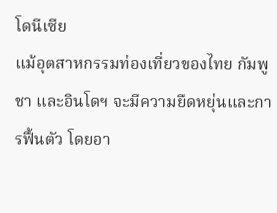โดนีเซีย
แม้อุตสาหกรรมท่องเที่ยวของไทย กัมพูชา และอินโดฯ จะมีความยืดหยุ่นและการฟื้นตัว โดยอา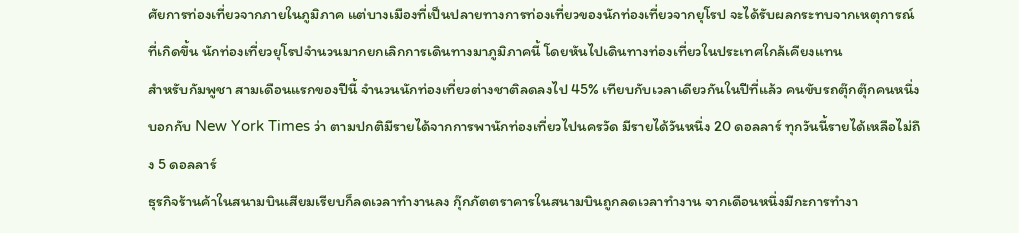ศัยการท่องเที่ยวจากภายในภูมิภาค แต่บางเมืองที่เป็นปลายทางการท่องเที่ยวของนักท่องเที่ยวจากยุโรป จะได้รับผลกระทบจากเหตุการณ์ที่เกิดขึ้น นักท่องเที่ยวยุโรปจำนวนมากยกเลิกการเดินทางมาภูมิภาคนี้ โดยหันไปเดินทางท่องเที่ยวในประเทศใกล้เคียงแทน
สำหรับกัมพูชา สามเดือนแรกของปีนี้ จำนวนนักท่องเที่ยวต่างชาติลดลงไป 45% เทียบกับเวลาเดียวกันในปีที่แล้ว คนขับรถตุ๊กตุ๊กคนหนึ่งบอกกับ New York Times ว่า ตามปกติมีรายได้จากการพานักท่องเที่ยวไปนครวัด มีรายได้วันหนึ่ง 20 ดอลลาร์ ทุกวันนี้รายได้เหลือไม่ถึง 5 ดอลลาร์
ธุรกิจร้านค้าในสนามบินเสียมเรียบก็ลดเวลาทำงานลง กุ๊กภัตตราคารในสนามบินถูกลดเวลาทำงาน จากเดือนหนึ่งมีกะการทำงา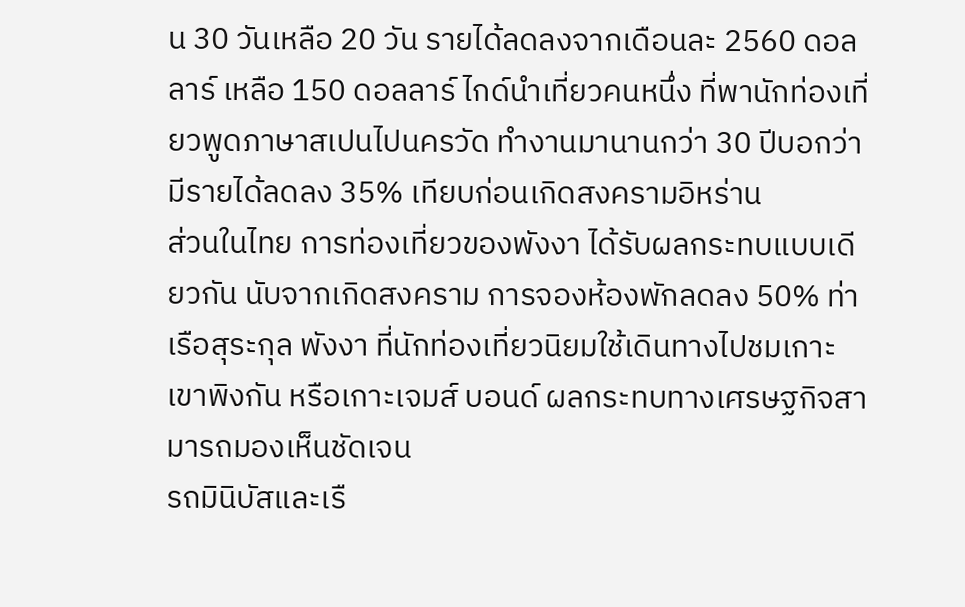น 30 วันเหลือ 20 วัน รายได้ลดลงจากเดือนละ 2560 ดอลลาร์ เหลือ 150 ดอลลาร์ ไกด์นำเที่ยวคนหนึ่ง ที่พานักท่องเที่ยวพูดภาษาสเปนไปนครวัด ทำงานมานานกว่า 30 ปีบอกว่า มีรายได้ลดลง 35% เทียบก่อนเกิดสงครามอิหร่าน
ส่วนในไทย การท่องเที่ยวของพังงา ได้รับผลกระทบแบบเดียวกัน นับจากเกิดสงคราม การจองห้องพักลดลง 50% ท่าเรือสุระกุล พังงา ที่นักท่องเที่ยวนิยมใช้เดินทางไปชมเกาะเขาพิงกัน หรือเกาะเจมส์ บอนด์ ผลกระทบทางเศรษฐกิจสามารถมองเห็นชัดเจน
รถมินิบัสและเรื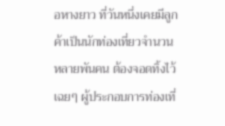อหางยาว ที่วันหนึ่งเคยมีลูกค้าเป็นนักท่องเที่ยวจำนวนหลายพันคน ต้องจอดทิ้งไว้เฉยๆ ผู้ประกอบการท่องเที่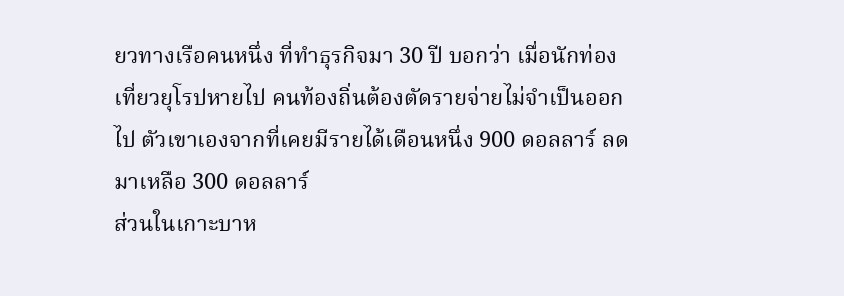ยวทางเรือคนหนึ่ง ที่ทำธุรกิจมา 30 ปี บอกว่า เมื่อนักท่องเที่ยวยุโรปหายไป คนท้องถิ่นต้องตัดรายจ่ายไม่จำเป็นออกไป ตัวเขาเองจากที่เคยมีรายได้เดือนหนึ่ง 900 ดอลลาร์ ลดมาเหลือ 300 ดอลลาร์
ส่วนในเกาะบาห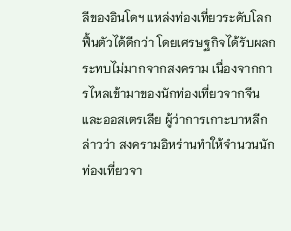ลีของอินโดฯ แหล่งท่องเที่ยวระดับโลก ฟื้นตัวได้ดีกว่า โดยเศรษฐกิจได้รับผลกระทบไม่มากจากสงคราม เนื่องจากการไหลเข้ามาของนักท่องเที่ยวจากจีนและออสเตรเลีย ผู้ว่าการเกาะบาหลีกล่าวว่า สงครามอิหร่านทำให้จำนวนนักท่องเที่ยวจา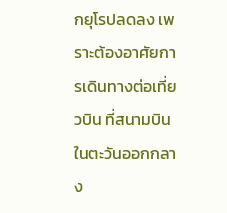กยุโรปลดลง เพราะต้องอาศัยการเดินทางต่อเที่ยวบิน ที่สนามบินในตะวันออกกลาง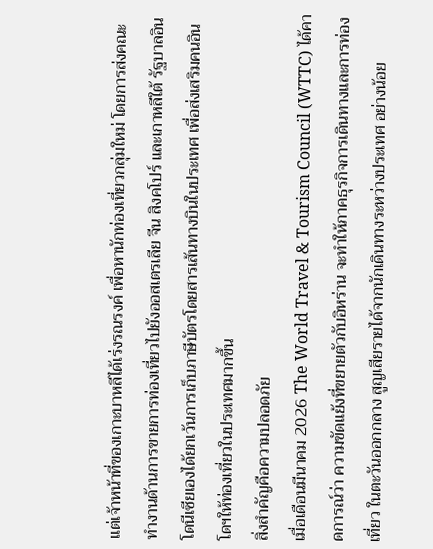แต่เจ้าหน้าที่ของเกาะบาหลีได้เร่งรณรงค์ เพื่อหานักท่องเที่ยวกลุ่มใหม่ โดยการส่งคณะทำงานด้านการขายการท่องเที่ยวไปยังออสเตรเลีย จีน สิงคโปร์ และเกาหลีใต้ รัฐบาลอินโดนีเซียเองได้ยกเว้นการเก็บภาษีบัตรโดยสารเส้นทางบินในประเทศ เพื่อส่งเสริมคนอินโดฯให้ท่องเที่ยวในประเทศมากขึ้น
สิ่งสำคัญคือความปลอดภัย
เมื่อเดือนมีนาคม 2026 The World Travel & Tourism Council (WTTC) ได้คาดการณ์ว่า ความขัดแย้งที่ขยายตัวกับอิหร่าน จะทำให้ภาคธุรกิจการเดินทางและการท่องเที่ยว ในตะวันออกกลาง สูญเสียรายได้จากนักเดินทางระหว่างประเทศ อย่างน้อย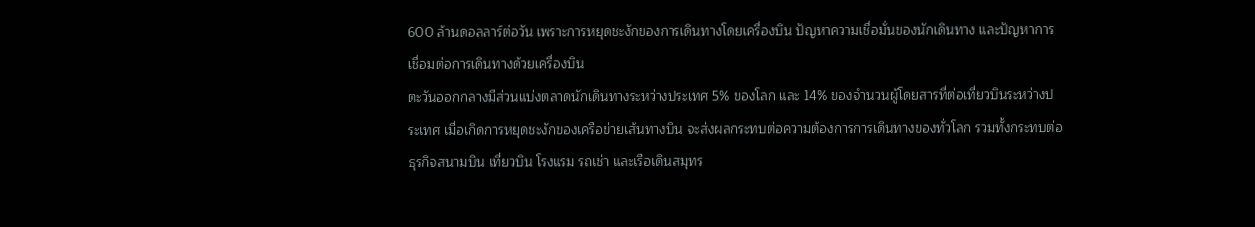600 ล้านดอลลาร์ต่อวัน เพราะการหยุดชะงักของการเดินทางโดยเครื่องบิน ปัญหาความเชื่อมั่นของนักเดินทาง และปัญหาการเชื่อมต่อการเดินทางด้วยเครื่องบิน
ตะวันออกกลางมีส่วนแบ่งตลาดนักเดินทางระหว่างประเทศ 5% ของโลก และ 14% ของจำนวนผู้โดยสารที่ต่อเที่ยวบินระหว่างประเทศ เมื่อเกิดการหยุดชะงักของเครือข่ายเส้นทางบิน จะส่งผลกระทบต่อความต้องการการเดินทางของทั่วโลก รวมทั้งกระทบต่อธุรกิจสนามบิน เที่ยวบิน โรงแรม รถเช่า และเรือเดินสมุทร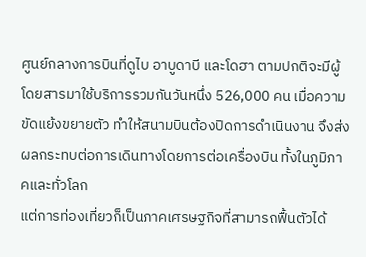ศูนย์กลางการบินที่ดูไบ อาบูดาบี และโดฮา ตามปกติจะมีผู้โดยสารมาใช้บริการรวมกันวันหนึ่ง 526,000 คน เมื่อความขัดแย้งขยายตัว ทำให้สนามบินต้องปิดการดำเนินงาน จึงส่งผลกระทบต่อการเดินทางโดยการต่อเครื่องบิน ทั้งในภูมิภาคและทั่วโลก
แต่การท่องเที่ยวก็เป็นภาคเศรษฐกิจที่สามารถฟื้นตัวได้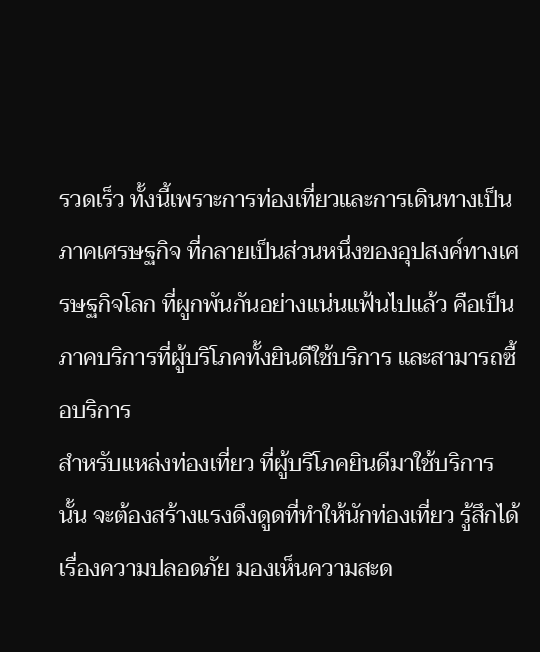รวดเร็ว ทั้งนี้เพราะการท่องเที่ยวและการเดินทางเป็นภาคเศรษฐกิจ ที่กลายเป็นส่วนหนึ่งของอุปสงค์ทางเศรษฐกิจโลก ที่ผูกพันกันอย่างแน่นแฟ้นไปแล้ว คือเป็นภาคบริการที่ผู้บริโภคทั้งยินดีใช้บริการ และสามารถซื้อบริการ
สำหรับแหล่งท่องเที่ยว ที่ผู้บริโภคยินดีมาใช้บริการนั้น จะต้องสร้างแรงดึงดูดที่ทำให้นักท่องเที่ยว รู้สึกได้เรื่องความปลอดภัย มองเห็นความสะด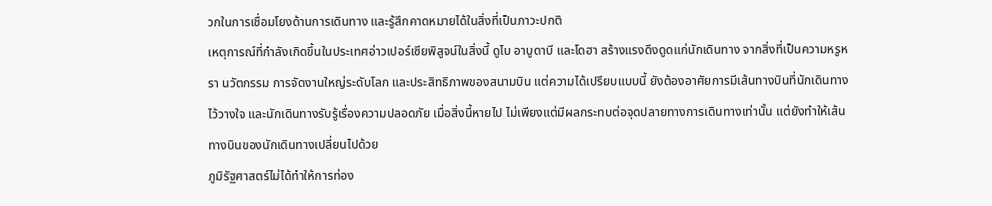วกในการเชื่อมโยงด้านการเดินทาง และรู้สึกคาดหมายได้ในสิ่งที่เป็นภาวะปกติ
เหตุการณ์ที่กำลังเกิดขึ้นในประเทศอ่าวเปอร์เซียพิสูจน์ในสิ่งนี้ ดูไบ อาบูดาบี และโดฮา สร้างแรงดึงดูดแก่นักเดินทาง จากสิ่งที่เป็นความหรูหรา นวัตกรรม การจัดงานใหญ่ระดับโลก และประสิทธิภาพของสนามบิน แต่ความได้เปรียบแบบนี้ ยังต้องอาศัยการมีเส้นทางบินที่นักเดินทางไว้วางใจ และนักเดินทางรับรู้เรื่องความปลอดภัย เมื่อสิ่งนี้หายไป ไม่เพียงแต่มีผลกระทบต่อจุดปลายทางการเดินทางเท่านั้น แต่ยังทำให้เส้นทางบินของนักเดินทางเปลี่ยนไปด้วย
ภูมิรัฐศาสตร์ไม่ได้ทำให้การท่อง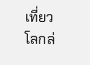เที่ยวโลกล่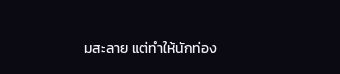มสะลาย แต่ทำให้นักท่อง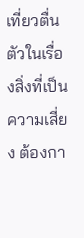เที่ยวตื่นตัวในเรื่องสิ่งที่เป็นความเสี่ยง ต้องกา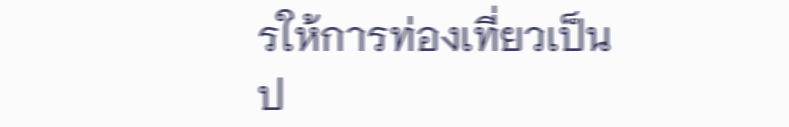รให้การท่องเที่ยวเป็นป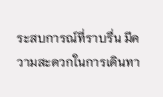ระสบการณ์ที่ราบรื่น มีความสะดวกในการเดินทา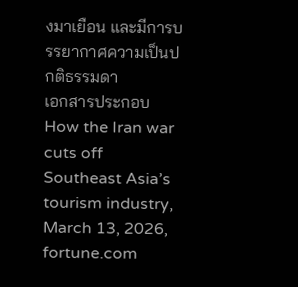งมาเยือน และมีการบรรยากาศความเป็นปกติธรรมดา
เอกสารประกอบ
How the Iran war cuts off Southeast Asia’s tourism industry, March 13, 2026, fortune.com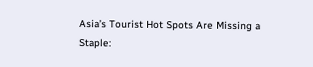Asia’s Tourist Hot Spots Are Missing a Staple: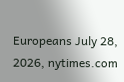Europeans July 28, 2026, nytimes.com